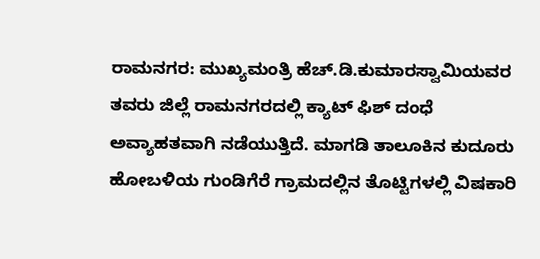ರಾಮನಗರ: ಮುಖ್ಯಮಂತ್ರಿ ಹೆಚ್.ಡಿ.ಕುಮಾರಸ್ವಾಮಿಯವರ ತವರು ಜಿಲ್ಲೆ ರಾಮನಗರದಲ್ಲಿ ಕ್ಯಾಟ್ ಫಿಶ್ ದಂಧೆ ಅವ್ಯಾಹತವಾಗಿ ನಡೆಯುತ್ತಿದೆ. ಮಾಗಡಿ ತಾಲೂಕಿನ ಕುದೂರು ಹೋಬಳಿಯ ಗುಂಡಿಗೆರೆ ಗ್ರಾಮದಲ್ಲಿನ ತೊಟ್ಟಿಗಳಲ್ಲಿ ವಿಷಕಾರಿ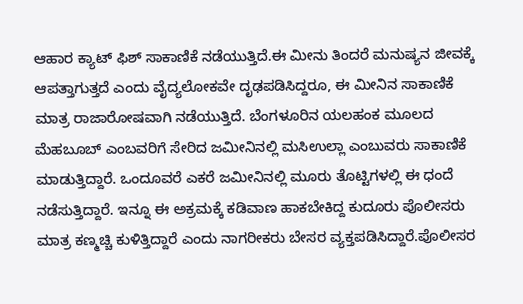ಆಹಾರ ಕ್ಯಾಟ್ ಫಿಶ್ ಸಾಕಾಣಿಕೆ ನಡೆಯುತ್ತಿದೆ.ಈ ಮೀನು ತಿಂದರೆ ಮನುಷ್ಯನ ಜೀವಕ್ಕೆ ಆಪತ್ತಾಗುತ್ತದೆ ಎಂದು ವೈದ್ಯಲೋಕವೇ ದೃಢಪಡಿಸಿದ್ದರೂ, ಈ ಮೀನಿನ ಸಾಕಾಣಿಕೆ ಮಾತ್ರ ರಾಜಾರೋಷವಾಗಿ ನಡೆಯುತ್ತಿದೆ. ಬೆಂಗಳೂರಿನ ಯಲಹಂಕ ಮೂಲದ ಮೆಹಬೂಬ್ ಎಂಬವರಿಗೆ ಸೇರಿದ ಜಮೀನಿನಲ್ಲಿ ಮಸಿಉಲ್ಲಾ ಎಂಬುವರು ಸಾಕಾಣಿಕೆ ಮಾಡುತ್ತಿದ್ದಾರೆ. ಒಂದೂವರೆ ಎಕರೆ ಜಮೀನಿನಲ್ಲಿ ಮೂರು ತೊಟ್ಟಿಗಳಲ್ಲಿ ಈ ಧಂದೆ ನಡೆಸುತ್ತಿದ್ದಾರೆ. ಇನ್ನೂ ಈ ಅಕ್ರಮಕ್ಕೆ ಕಡಿವಾಣ ಹಾಕಬೇಕಿದ್ದ ಕುದೂರು ಪೊಲೀಸರು ಮಾತ್ರ ಕಣ್ಮಚ್ಚಿ ಕುಳಿತ್ತಿದ್ದಾರೆ ಎಂದು ನಾಗರೀಕರು ಬೇಸರ ವ್ಯಕ್ತಪಡಿಸಿದ್ದಾರೆ.ಪೊಲೀಸರ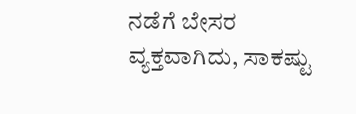ನಡೆಗೆ ಬೇಸರ ವ್ಯಕ್ತವಾಗಿದು, ಸಾಕಷ್ಟು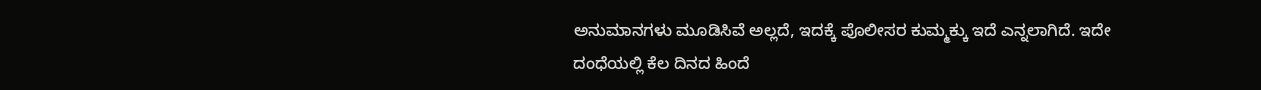ಅನುಮಾನಗಳು ಮೂಡಿಸಿವೆ ಅಲ್ಲದೆ, ಇದಕ್ಕೆ ಪೊಲೀಸರ ಕುಮ್ಮಕ್ಕು ಇದೆ ಎನ್ನಲಾಗಿದೆ. ಇದೇ ದಂಧೆಯಲ್ಲಿ ಕೆಲ ದಿನದ ಹಿಂದೆ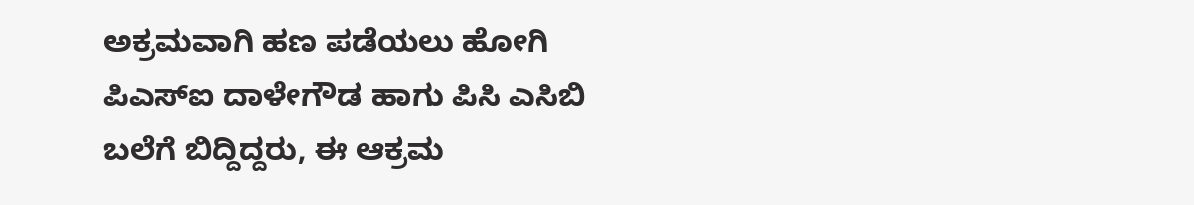ಅಕ್ರಮವಾಗಿ ಹಣ ಪಡೆಯಲು ಹೋಗಿ ಪಿಎಸ್‍ಐ ದಾಳೇಗೌಡ ಹಾಗು ಪಿಸಿ ಎಸಿಬಿ ಬಲೆಗೆ ಬಿದ್ದಿದ್ದರು, ಈ ಆಕ್ರಮ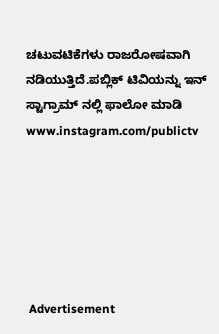ಚಟುವಟಿಕೆಗಳು ರಾಜರೋಷವಾಗಿ ನಡಿಯುತ್ತಿದೆ.ಪಬ್ಲಿಕ್ ಟಿವಿಯನ್ನು ಇನ್ ಸ್ಟಾಗ್ರಾಮ್ ನಲ್ಲಿ ಫಾಲೋ ಮಾಡಿ www.instagram.com/publictv






 Advertisement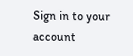Sign in to your account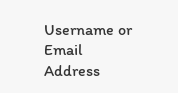Username or Email Address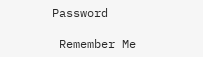Password

 Remember Me